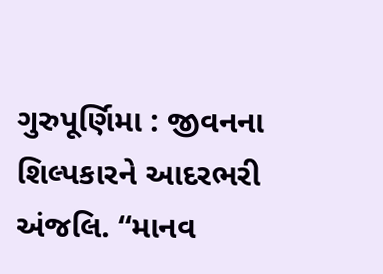ગુરુપૂર્ણિમા : જીવનના શિલ્પકારને આદરભરી અંજલિ. “માનવ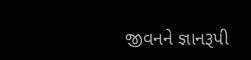જીવનને જ્ઞાનરૂપી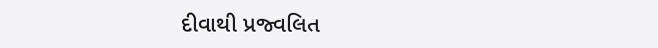દીવાથી પ્રજ્વલિત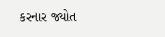કરનાર જ્યોત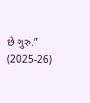છે ગુરુ.” (2025-26)